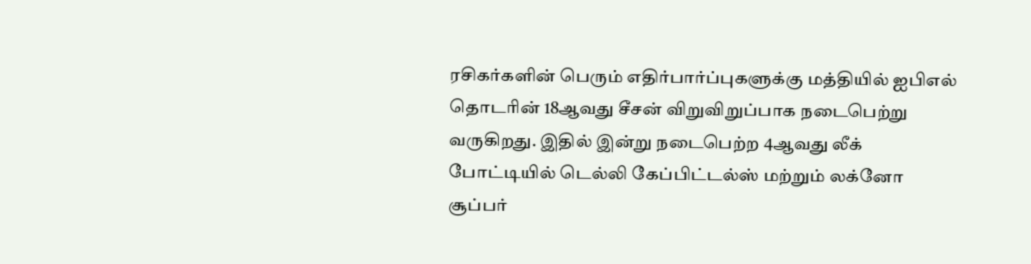ரசிகர்களின் பெரும் எதிர்பார்ப்புகளுக்கு மத்தியில் ஐபிஎல் தொடரின் 18ஆவது சீசன் விறுவிறுப்பாக நடைபெற்று வருகிறது. இதில் இன்று நடைபெற்ற 4ஆவது லீக் போட்டியில் டெல்லி கேப்பிட்டல்ஸ் மற்றும் லக்னோ சூப்பர்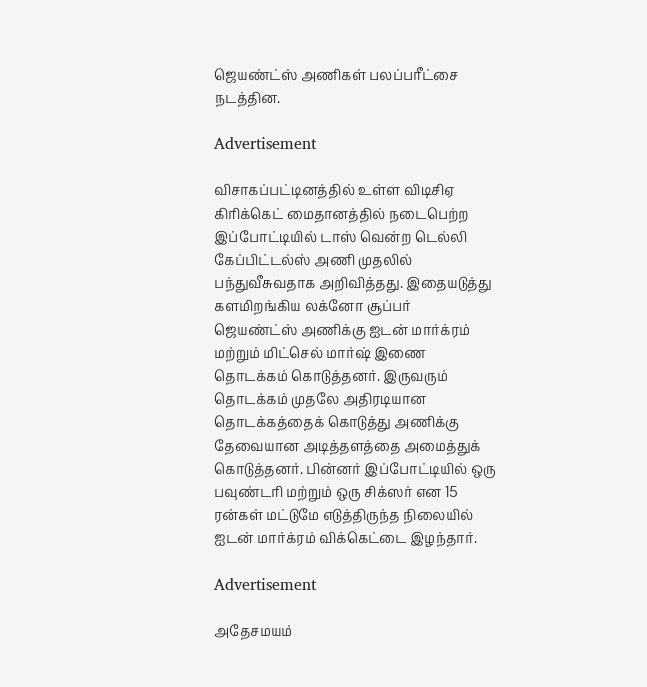ஜெயண்ட்ஸ் அணிகள் பலப்பரீட்சை நடத்தின.

Advertisement

விசாகப்பட்டினத்தில் உள்ள விடிசிஏ கிரிக்கெட் மைதானத்தில் நடைபெற்ற இப்போட்டியில் டாஸ் வென்ற டெல்லி கேப்பிட்டல்ஸ் அணி முதலில் பந்துவீசுவதாக அறிவித்தது. இதையடுத்து களமிறங்கிய லக்னோ சூப்பர் ஜெயண்ட்ஸ் அணிக்கு ஐடன் மார்க்ரம் மற்றும் மிட்செல் மார்ஷ் இணை தொடக்கம் கொடுத்தனர். இருவரும் தொடக்கம் முதலே அதிரடியான தொடக்கத்தைக் கொடுத்து அணிக்கு தேவையான அடித்தளத்தை அமைத்துக் கொடுத்தனர். பின்னர் இப்போட்டியில் ஒரு பவுண்டரி மற்றும் ஒரு சிக்ஸர் என 15 ரன்கள் மட்டுமே எடுத்திருந்த நிலையில் ஐடன் மார்க்ரம் விக்கெட்டை இழந்தார்.

Advertisement

அதேசமயம்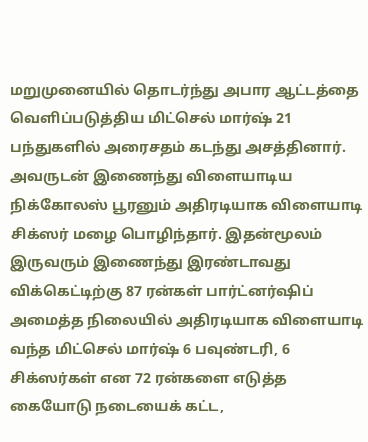மறுமுனையில் தொடர்ந்து அபார ஆட்டத்தை வெளிப்படுத்திய மிட்செல் மார்ஷ் 21 பந்துகளில் அரைசதம் கடந்து அசத்தினார். அவருடன் இணைந்து விளையாடிய நிக்கோலஸ் பூரனும் அதிரடியாக விளையாடி சிக்ஸர் மழை பொழிந்தார். இதன்மூலம் இருவரும் இணைந்து இரண்டாவது விக்கெட்டிற்கு 87 ரன்கள் பார்ட்னர்ஷிப் அமைத்த நிலையில் அதிரடியாக விளையாடி வந்த மிட்செல் மார்ஷ் 6 பவுண்டரி, 6 சிக்ஸர்கள் என 72 ரன்களை எடுத்த கையோடு நடையைக் கட்ட,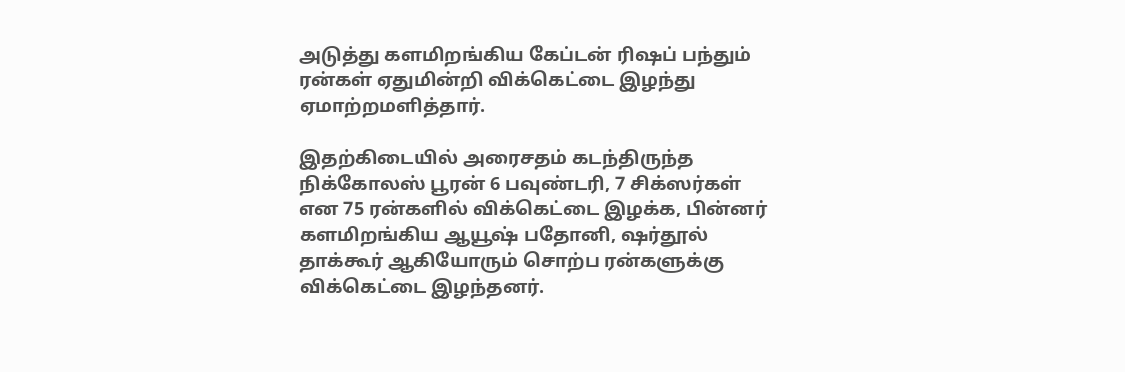அடுத்து களமிறங்கிய கேப்டன் ரிஷப் பந்தும் ரன்கள் ஏதுமின்றி விக்கெட்டை இழந்து ஏமாற்றமளித்தார்.

இதற்கிடையில் அரைசதம் கடந்திருந்த நிக்கோலஸ் பூரன் 6 பவுண்டரி, 7 சிக்ஸர்கள் என 75 ரன்களில் விக்கெட்டை இழக்க, பின்னர் களமிறங்கிய ஆயூஷ் பதோனி, ஷர்தூல் தாக்கூர் ஆகியோரும் சொற்ப ரன்களுக்கு விக்கெட்டை இழந்தனர்.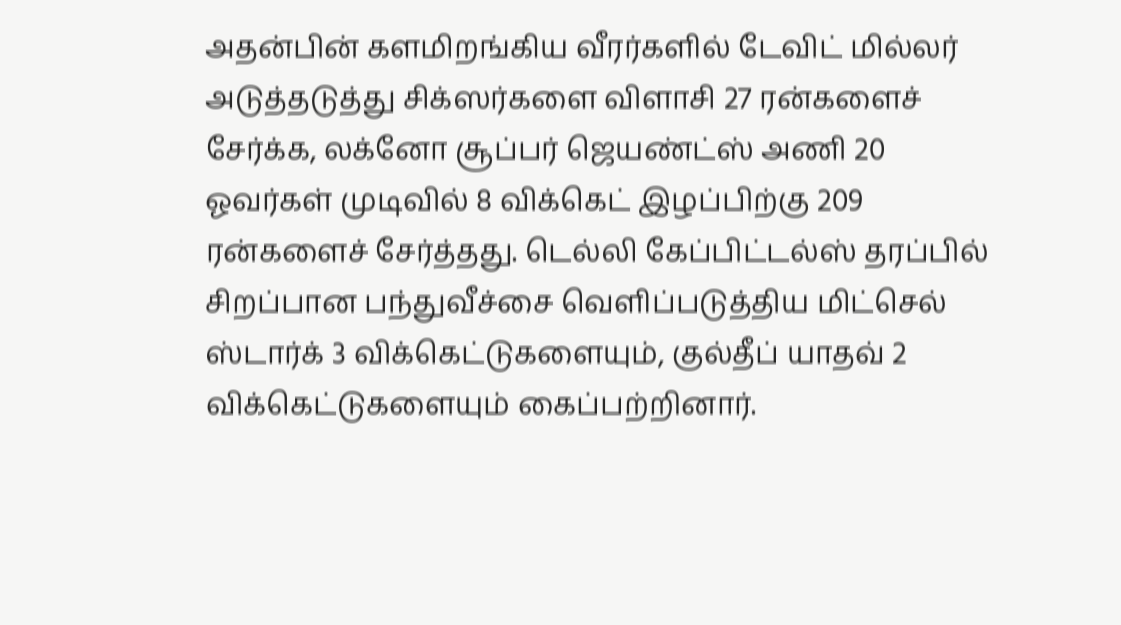அதன்பின் களமிறங்கிய வீரர்களில் டேவிட் மில்லர் அடுத்தடுத்து சிக்ஸர்களை விளாசி 27 ரன்களைச் சேர்க்க, லக்னோ சூப்பர் ஜெயண்ட்ஸ் அணி 20 ஓவர்கள் முடிவில் 8 விக்கெட் இழப்பிற்கு 209 ரன்களைச் சேர்த்தது. டெல்லி கேப்பிட்டல்ஸ் தரப்பில் சிறப்பான பந்துவீச்சை வெளிப்படுத்திய மிட்செல் ஸ்டார்க் 3 விக்கெட்டுகளையும், குல்தீப் யாதவ் 2 விக்கெட்டுகளையும் கைப்பற்றினார்.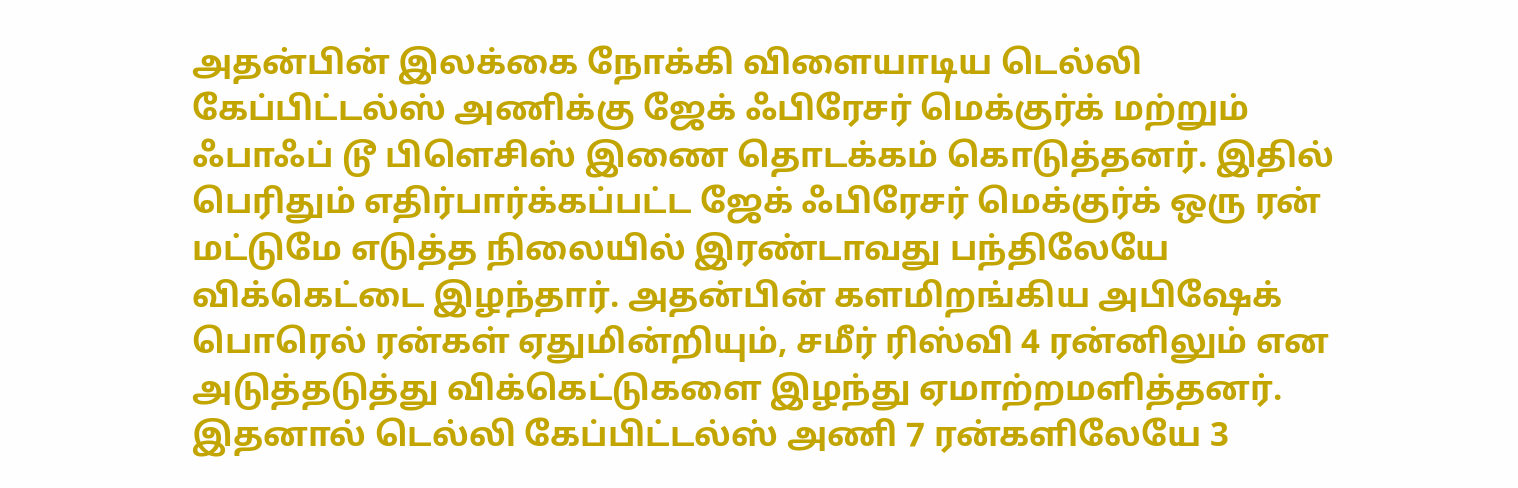அதன்பின் இலக்கை நோக்கி விளையாடிய டெல்லி கேப்பிட்டல்ஸ் அணிக்கு ஜேக் ஃபிரேசர் மெக்குர்க் மற்றும் ஃபாஃப் டூ பிளெசிஸ் இணை தொடக்கம் கொடுத்தனர். இதில் பெரிதும் எதிர்பார்க்கப்பட்ட ஜேக் ஃபிரேசர் மெக்குர்க் ஒரு ரன் மட்டுமே எடுத்த நிலையில் இரண்டாவது பந்திலேயே விக்கெட்டை இழந்தார். அதன்பின் களமிறங்கிய அபிஷேக் பொரெல் ரன்கள் ஏதுமின்றியும், சமீர் ரிஸ்வி 4 ரன்னிலும் என அடுத்தடுத்து விக்கெட்டுகளை இழந்து ஏமாற்றமளித்தனர். இதனால் டெல்லி கேப்பிட்டல்ஸ் அணி 7 ரன்களிலேயே 3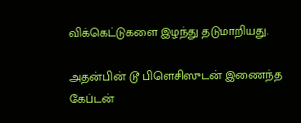விக்கெட்டுகளை இழந்து தடுமாறியது.

அதன்பின் டூ பிளெசிஸுடன் இணைந்த கேப்டன்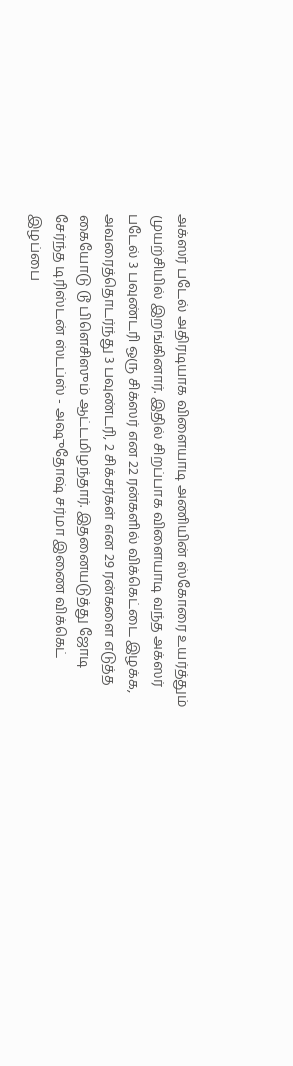அக்ஸர் படேல் அதிரடியாக விளையாடி அணியின் ஸ்கோரை உயர்த்தும் முயற்சியில் இறங்கினார். இதில் சிறப்பாக விளையாடி வந்த அக்ஸர் படேல் 3 பவுண்டரி ஒரு சிக்ஸர் என 22 ரன்களில் விக்கெட்டை இழக்க, அவரைத்தொடர்ந்து 3 பவுண்டரி, 2 சிக்சர்கள் என 29 ரன்களை எடுத்த கையோடு டூ பிளெசிஸும் ஆட்டமிழந்தார். இதனையடுத்து ஜோடி சேர்ந்த டிரிஸ்டன் ஸ்டப்ஸ் - அஷுதோஷ் சர்மா இணை விக்கெட் இழப்பை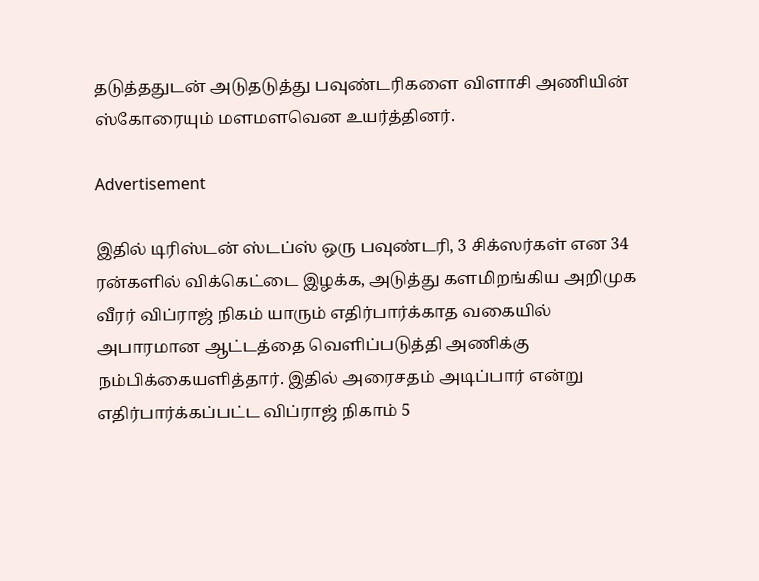தடுத்ததுடன் அடுதடுத்து பவுண்டரிகளை விளாசி அணியின் ஸ்கோரையும் மளமளவென உயர்த்தினர்.

Advertisement

இதில் டிரிஸ்டன் ஸ்டப்ஸ் ஒரு பவுண்டரி, 3 சிக்ஸர்கள் என 34 ரன்களில் விக்கெட்டை இழக்க, அடுத்து களமிறங்கிய அறிமுக வீரர் விப்ராஜ் நிகம் யாரும் எதிர்பார்க்காத வகையில் அபாரமான ஆட்டத்தை வெளிப்படுத்தி அணிக்கு நம்பிக்கையளித்தார். இதில் அரைசதம் அடிப்பார் என்று எதிர்பார்க்கப்பட்ட விப்ராஜ் நிகாம் 5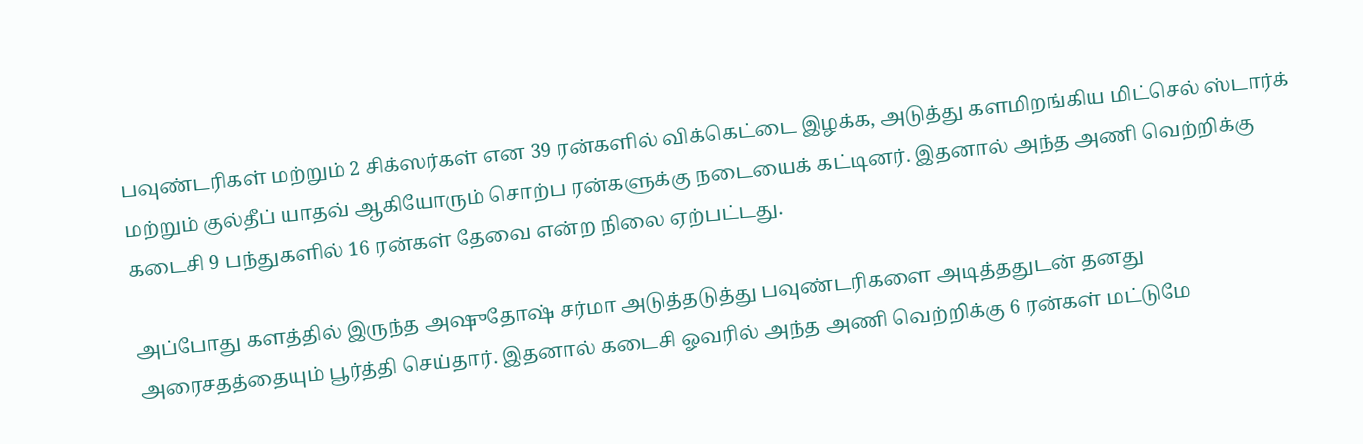பவுண்டரிகள் மற்றும் 2 சிக்ஸர்கள் என 39 ரன்களில் விக்கெட்டை இழக்க, அடுத்து களமிறங்கிய மிட்செல் ஸ்டார்க் மற்றும் குல்தீப் யாதவ் ஆகியோரும் சொற்ப ரன்களுக்கு நடையைக் கட்டினர். இதனால் அந்த அணி வெற்றிக்கு கடைசி 9 பந்துகளில் 16 ரன்கள் தேவை என்ற நிலை ஏற்பட்டது.

அப்போது களத்தில் இருந்த அஷுதோஷ் சர்மா அடுத்தடுத்து பவுண்டரிகளை அடித்ததுடன் தனது அரைசதத்தையும் பூர்த்தி செய்தார். இதனால் கடைசி ஓவரில் அந்த அணி வெற்றிக்கு 6 ரன்கள் மட்டுமே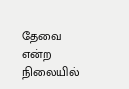தேவை என்ற நிலையில்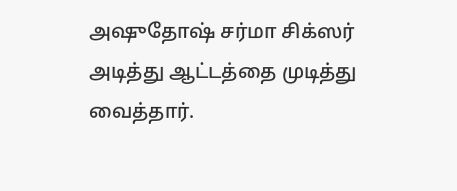அஷுதோஷ் சர்மா சிக்ஸர் அடித்து ஆட்டத்தை முடித்து வைத்தார்.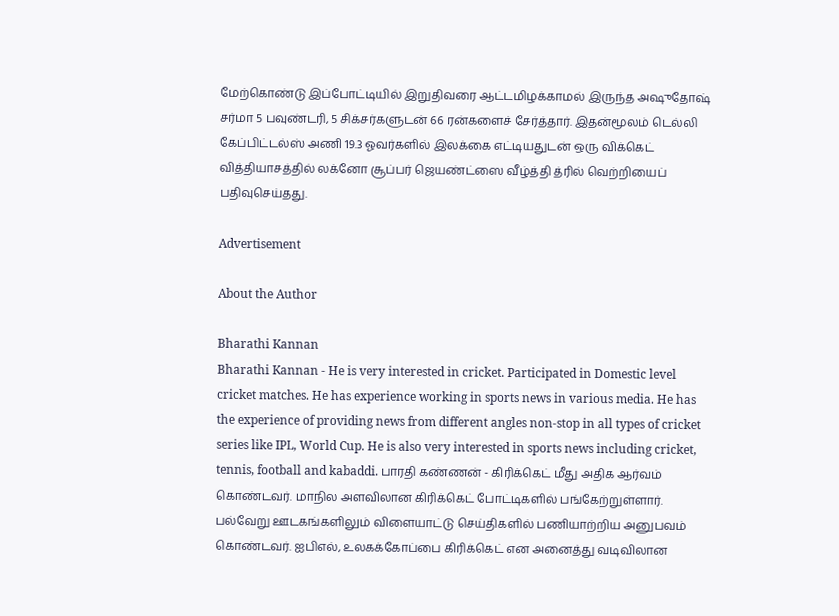மேற்கொண்டு இப்போட்டியில் இறுதிவரை ஆட்டமிழக்காமல் இருந்த அஷுதோஷ் சர்மா 5 பவுண்டரி, 5 சிக்சர்களுடன் 66 ரன்களைச் சேர்த்தார். இதன்மூலம் டெல்லி கேப்பிட்டல்ஸ் அணி 19.3 ஓவர்களில் இலக்கை எட்டியதுடன் ஒரு விக்கெட் வித்தியாசத்தில் லக்னோ சூப்பர் ஜெயண்ட்ஸை வீழ்த்தி த்ரில் வெற்றியைப் பதிவுசெய்தது.

Advertisement

About the Author

Bharathi Kannan
Bharathi Kannan - He is very interested in cricket. Participated in Domestic level cricket matches. He has experience working in sports news in various media. He has the experience of providing news from different angles non-stop in all types of cricket series like IPL, World Cup. He is also very interested in sports news including cricket, tennis, football and kabaddi. பாரதி கண்ணன் - கிரிக்கெட் மீது அதிக ஆர்வம் கொண்டவர். மாநில அளவிலான கிரிக்கெட் போட்டிகளில் பங்கேற்றுள்ளார். பல்வேறு ஊடகங்களிலும் விளையாட்டு செய்திகளில் பணியாற்றிய அனுபவம் கொண்டவர். ஐபிஎல், உலகக்கோப்பை கிரிக்கெட் என அனைத்து வடிவிலான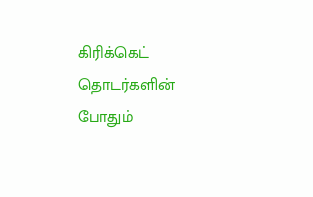கிரிக்கெட் தொடர்களின் போதும்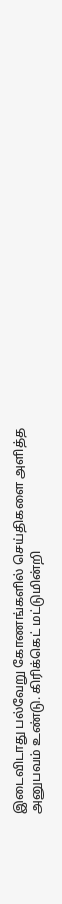இடைவிடாது பல்வேறு கோணங்களில் செய்திகளை அளித்த அனுபவம் உண்டு. கிரிக்கெட் மட்டுமின்றி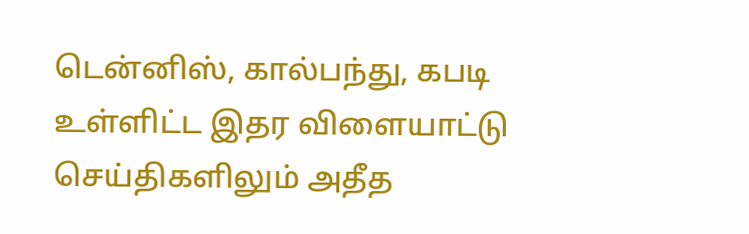டென்னிஸ், கால்பந்து, கபடி உள்ளிட்ட இதர விளையாட்டு செய்திகளிலும் அதீத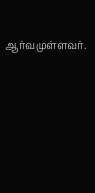ஆர்வமுள்ளவர்.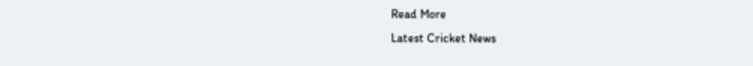Read More
Latest Cricket News